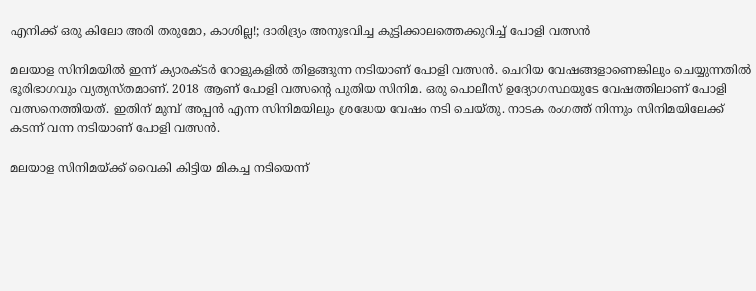എനിക്ക് ഒരു കിലോ അരി തരുമോ, കാശില്ല!; ദാരിദ്ര്യം അനുഭവിച്ച കുട്ടിക്കാലത്തെക്കുറിച്ച് പോളി വത്സൻ

മലയാള സിനിമയിൽ ഇന്ന് ക്യാരക്ടർ റോളുകളിൽ തിളങ്ങുന്ന നടിയാണ് പോളി വത്സൻ. ചെറിയ വേഷങ്ങളാണെങ്കിലും ചെയ്യുന്നതിൽ ഭൂരിഭാഗവും വ്യത്യസ്തമാണ്. 2018 ആണ് പോളി വത്സന്റെ പുതിയ സിനിമ. ഒരു പൊലീസ് ഉദ്യോഗസ്ഥയുടേ വേഷത്തിലാണ് പോളി വത്സനെത്തിയത്. ഇതിന് മുമ്പ് അപ്പൻ എന്ന സിനിമയിലും ശ്രദ്ധേയ വേഷം നടി ചെയ്തു. നാടക രംഗത്ത് നിന്നും സിനിമയിലേക്ക് കടന്ന് വന്ന നടിയാണ് പോളി വത്സൻ.

മലയാള സിനിമയ്ക്ക് വൈകി കിട്ടിയ മികച്ച നടിയെന്ന്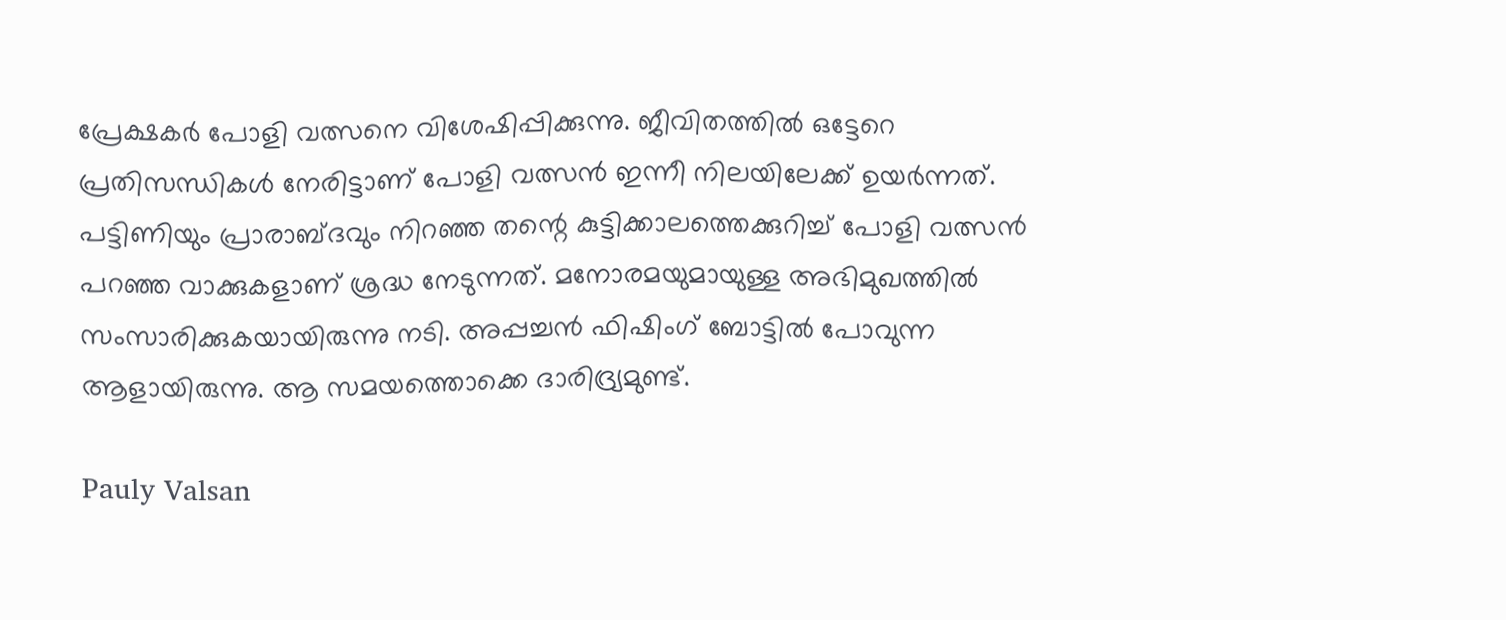പ്രേക്ഷകർ പോളി വത്സനെ വിശേഷിപ്പിക്കുന്നു. ജീവിതത്തിൽ ഒട്ടേറെ പ്രതിസന്ധികൾ നേരിട്ടാണ് പോളി വത്സൻ ഇന്നീ നിലയിലേക്ക് ഉയർന്നത്. പട്ടിണിയും പ്രാരാബ്ദവും നിറഞ്ഞ തന്റെ കുട്ടിക്കാലത്തെക്കുറിച്ച് പോളി വത്സൻ‌ പറഞ്ഞ വാക്കുകളാണ് ശ്രദ്ധ നേടുന്നത്. മനോരമയുമായുള്ള അഭിമുഖത്തിൽ സംസാരിക്കുകയായിരുന്നു നടി. അപ്പച്ചൻ ഫിഷിംഗ് ബോട്ടിൽ പോവുന്ന ആളായിരുന്നു. ആ സമയത്തൊക്കെ ദാരിദ്ര്യമുണ്ട്.

Pauly Valsan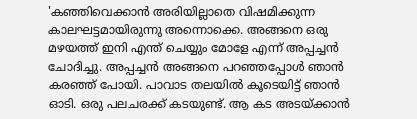'കഞ്ഞിവെക്കാൻ അരിയില്ലാതെ വിഷമിക്കുന്ന കാലഘട്ടമായിരുന്നു അന്നൊക്കെ. അങ്ങനെ ഒരു മഴയത്ത് ഇനി എന്ത് ചെയ്യും മോളേ എന്ന് അപ്പച്ചൻ ചോദിച്ചു. അപ്പച്ചൻ അങ്ങനെ പറഞ്ഞപ്പോൾ ഞാൻ കരഞ്ഞ് പോയി. പാവാട തലയിൽ കൂടെയിട്ട് ഞാൻ ഓടി. ഒരു പലചരക്ക് കടയുണ്ട്. ആ കട അടയ്ക്കാൻ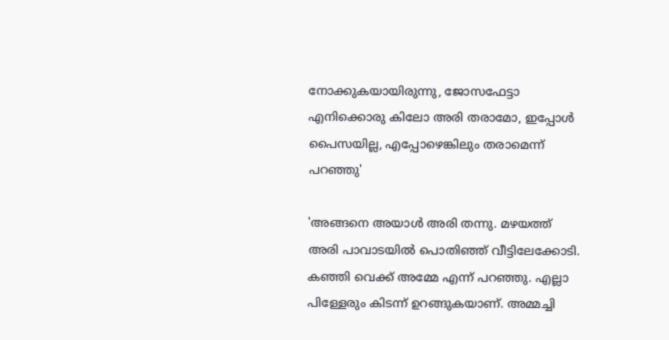നോക്കുകയായിരുന്നു, ജോസഫേട്ടാ എനിക്കൊരു കിലോ അരി തരാമോ, ഇപ്പോൾ പൈസയില്ല, എപ്പോഴെങ്കിലും തരാമെന്ന് പറഞ്ഞു'

'അങ്ങനെ അയാൾ അരി തന്നു. മഴയത്ത് അരി പാവാടയിൽ പൊതിഞ്ഞ് വീട്ടിലേക്കോടി. കഞ്ഞി വെക്ക് അമ്മേ എന്ന് പറഞ്ഞു. എല്ലാ പിള്ളേരും കിടന്ന് ഉറങ്ങുകയാണ്. അമ്മച്ചി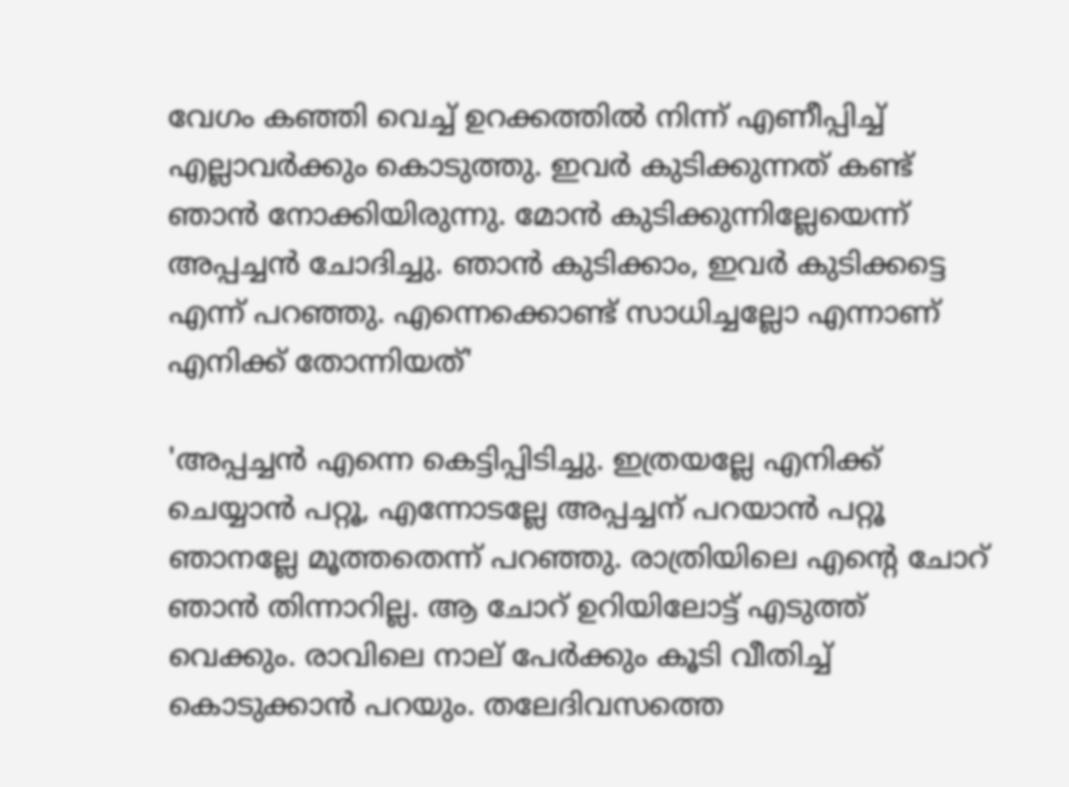വേഗം കഞ്ഞി വെച്ച് ഉറക്കത്തിൽ നിന്ന് എണീപ്പിച്ച് എല്ലാവർക്കും കൊടുത്തു. ഇവർ കുടിക്കുന്നത് കണ്ട് ഞാൻ നോക്കിയിരുന്നു. മോൻ കുടിക്കുന്നില്ലേയെന്ന് അപ്പച്ചൻ ചോദിച്ചു. ഞാൻ കുടിക്കാം, ഇവർ കുടിക്കട്ടെ എന്ന് പറഞ്ഞു. എന്നെക്കൊണ്ട് സാധിച്ചല്ലോ എന്നാണ് എനിക്ക് തോന്നിയത്'

'അപ്പച്ചൻ എന്നെ കെട്ടിപ്പിടിച്ചു. ഇത്രയല്ലേ എനിക്ക് ചെയ്യാൻ പറ്റൂ, എന്നോടല്ലേ അപ്പച്ചന് പറയാൻ പറ്റൂ ഞാനല്ലേ മൂത്തതെന്ന് പറഞ്ഞു. രാത്രിയിലെ എന്റെ ചോറ് ഞാൻ തിന്നാറില്ല. ആ ചോറ് ഉറിയിലോട്ട് എടുത്ത് വെക്കും. രാവിലെ നാല് പേർക്കും കൂടി വീതിച്ച് കൊടുക്കാൻ പറയും. തലേദിവസത്തെ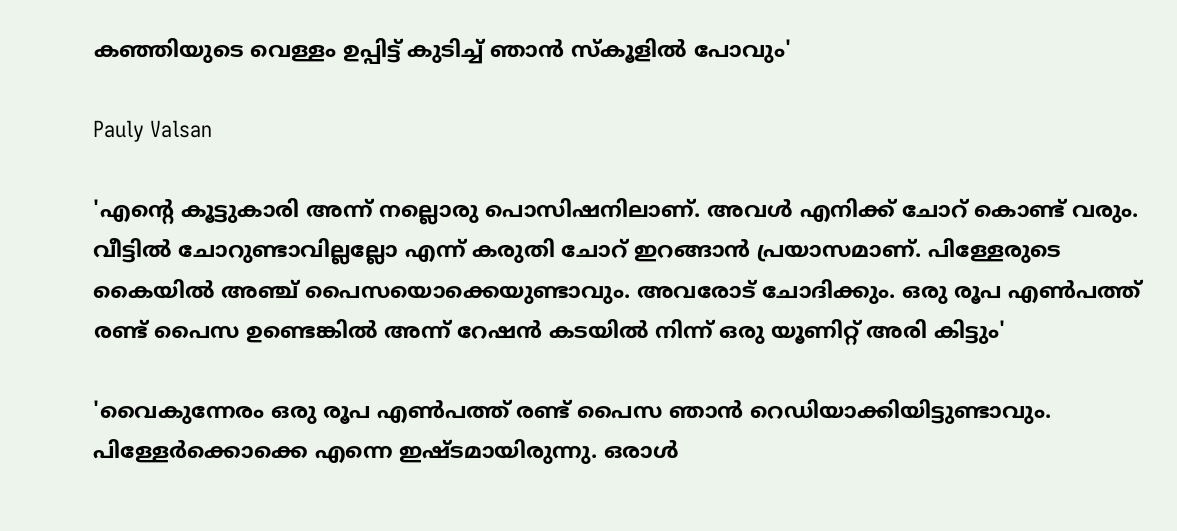കഞ്ഞിയുടെ വെള്ളം ഉപ്പിട്ട് കുടിച്ച് ഞാൻ സ്കൂളിൽ പോവും'

Pauly Valsan

'എന്റെ കൂട്ടുകാരി അന്ന് നല്ലൊരു പൊസിഷനിലാണ്. അവൾ എനിക്ക് ചോറ് കൊണ്ട് വരും. വീട്ടിൽ ചോറുണ്ടാവില്ലല്ലോ എന്ന് കരുതി ചോറ് ഇറങ്ങാൻ പ്രയാസമാണ്. പിള്ളേരുടെ കൈയിൽ അഞ്ച് പൈസയൊക്കെയുണ്ടാവും. അവരോട് ചോദിക്കും. ഒരു രൂപ എൺപത്ത് രണ്ട് പൈസ ഉണ്ടെങ്കിൽ അന്ന് റേഷൻ കടയിൽ നിന്ന് ഒരു യൂണിറ്റ് അരി കിട്ടും'

'വൈകുന്നേരം ഒരു രൂപ എൺപത്ത് രണ്ട് പൈസ ഞാൻ റെഡിയാക്കിയിട്ടുണ്ടാവും. പിള്ളേർക്കൊക്കെ എന്നെ ഇഷ്ടമായിരുന്നു. ഒരാൾ‌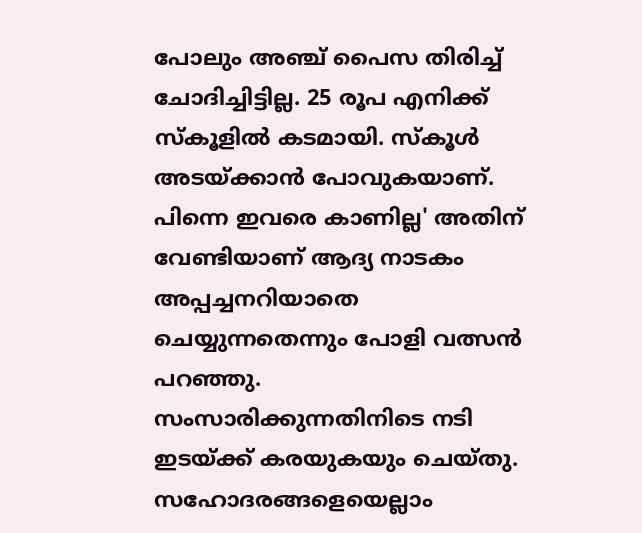പോലും അഞ്ച് പൈസ തിരിച്ച് ചോദിച്ചിട്ടില്ല. 25 രൂപ എനിക്ക് സ്കൂളിൽ കടമായി. സ്കൂൾ അടയ്ക്കാൻ പോവുകയാണ്. പിന്നെ ഇവരെ കാണില്ല' അതിന് വേണ്ടിയാണ് ആദ്യ നാടകം അപ്പച്ചനറിയാതെ ചെയ്യുന്നതെന്നും പോളി വത്സൻ പറഞ്ഞു. സംസാരിക്കുന്നതിനിടെ നടി ഇടയ്ക്ക് കരയുകയും ചെയ്തു. സഹോദരങ്ങളെയെല്ലാം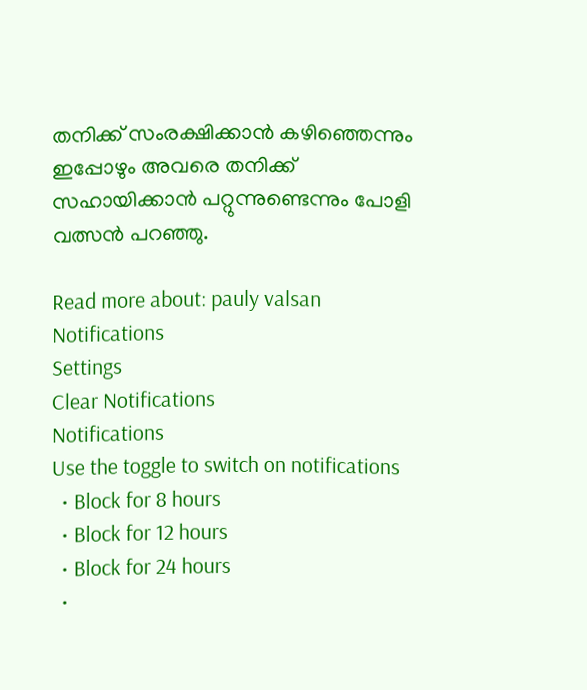തനിക്ക് സംരക്ഷിക്കാൻ കഴിഞ്ഞെന്നും ഇപ്പോഴും അവരെ തനിക്ക് സഹായിക്കാൻ പറ്റുന്നുണ്ടെന്നും പോളി വത്സൻ പറഞ്ഞു.

Read more about: pauly valsan
Notifications
Settings
Clear Notifications
Notifications
Use the toggle to switch on notifications
  • Block for 8 hours
  • Block for 12 hours
  • Block for 24 hours
  •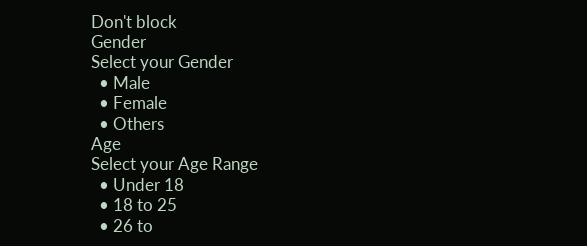Don't block
Gender
Select your Gender
  • Male
  • Female
  • Others
Age
Select your Age Range
  • Under 18
  • 18 to 25
  • 26 to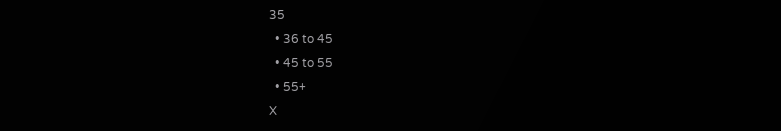35
  • 36 to 45
  • 45 to 55
  • 55+
X